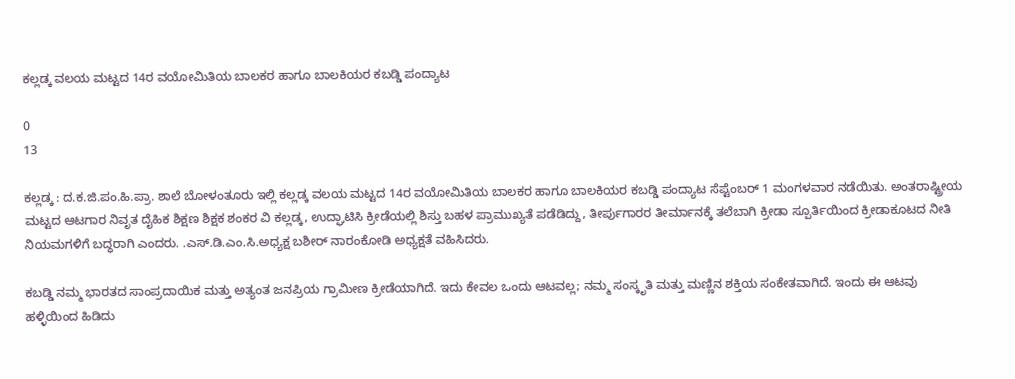ಕಲ್ಲಡ್ಕ ವಲಯ ಮಟ್ಟದ 14ರ ವಯೋಮಿತಿಯ ಬಾಲಕರ ಹಾಗೂ ಬಾಲಕಿಯರ ಕಬಡ್ಡಿ ಪಂದ್ಯಾಟ

0
13

ಕಲ್ಲಡ್ಕ : ದ.ಕ.ಜಿ.ಪಂ.ಹಿ.ಪ್ರಾ. ಶಾಲೆ ಬೋಳಂತೂರು ಇಲ್ಲಿ ಕಲ್ಲಡ್ಕ ವಲಯ ಮಟ್ಟದ 14ರ ವಯೋಮಿತಿಯ ಬಾಲಕರ ಹಾಗೂ ಬಾಲಕಿಯರ ಕಬಡ್ಡಿ ಪಂದ್ಯಾಟ ಸೆಪ್ಟೆಂಬರ್ 1 ಮಂಗಳವಾರ ನಡೆಯಿತು. ಅಂತರಾಷ್ಟ್ರೀಯ ಮಟ್ಟದ ಆಟಗಾರ ನಿವೃತ ದೈಹಿಕ ಶಿಕ್ಷಣ ಶಿಕ್ಷಕ ಶಂಕರ ವಿ ಕಲ್ಲಡ್ಕ, ಉದ್ಘಾಟಿಸಿ ಕ್ರೀಡೆಯಲ್ಲಿ ಶಿಸ್ತು ಬಹಳ ಪ್ರಾಮುಖ್ಯತೆ ಪಡೆಡಿದ್ದು, ತೀರ್ಪುಗಾರರ ತೀರ್ಮಾನಕ್ಕೆ ತಲೆಬಾಗಿ ಕ್ರೀಡಾ ಸ್ಪೂರ್ತಿಯಿಂದ ಕ್ರೀಡಾಕೂಟದ ನೀತಿ ನಿಯಮಗಳಿಗೆ ಬದ್ಧರಾಗಿ ಎಂದರು. .ಎಸ್.ಡಿ.ಎಂ.ಸಿ.ಅಧ್ಯಕ್ಷ ಬಶೀರ್ ನಾರಂಕೋಡಿ ಅಧ್ಯಕ್ಷತೆ ವಹಿಸಿದರು.

ಕಬಡ್ಡಿ ನಮ್ಮ ಭಾರತದ ಸಾಂಪ್ರದಾಯಿಕ ಮತ್ತು ಅತ್ಯಂತ ಜನಪ್ರಿಯ ಗ್ರಾಮೀಣ ಕ್ರೀಡೆಯಾಗಿದೆ. ಇದು ಕೇವಲ ಒಂದು ಆಟವಲ್ಲ; ನಮ್ಮ ಸಂಸ್ಕೃತಿ ಮತ್ತು ಮಣ್ಣಿನ ಶಕ್ತಿಯ ಸಂಕೇತವಾಗಿದೆ. ಇಂದು ಈ ಆಟವು ಹಳ್ಳಿಯಿಂದ ಹಿಡಿದು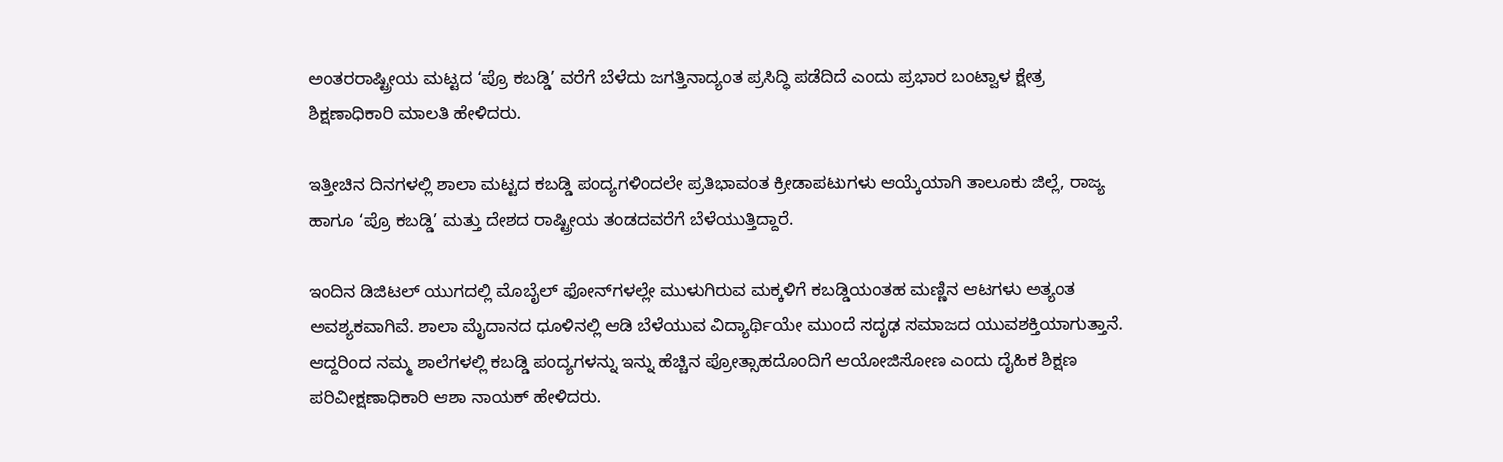ಅಂತರರಾಷ್ಟ್ರೀಯ ಮಟ್ಟದ ‘ಪ್ರೊ ಕಬಡ್ಡಿ’ ವರೆಗೆ ಬೆಳೆದು ಜಗತ್ತಿನಾದ್ಯಂತ ಪ್ರಸಿದ್ಧಿ ಪಡೆದಿದೆ ಎಂದು ಪ್ರಭಾರ ಬಂಟ್ವಾಳ ಕ್ಷೇತ್ರ ಶಿಕ್ಷಣಾಧಿಕಾರಿ ಮಾಲತಿ ಹೇಳಿದರು.

ಇತ್ತೀಚಿನ ದಿನಗಳಲ್ಲಿ ಶಾಲಾ ಮಟ್ಟದ ಕಬಡ್ಡಿ ಪಂದ್ಯಗಳಿಂದಲೇ ಪ್ರತಿಭಾವಂತ ಕ್ರೀಡಾಪಟುಗಳು ಆಯ್ಕೆಯಾಗಿ ತಾಲೂಕು ಜಿಲ್ಲೆ, ರಾಜ್ಯ ಹಾಗೂ ‘ಪ್ರೊ ಕಬಡ್ಡಿ’ ಮತ್ತು ದೇಶದ ರಾಷ್ಟ್ರೀಯ ತಂಡದವರೆಗೆ ಬೆಳೆಯುತ್ತಿದ್ದಾರೆ.

ಇಂದಿನ ಡಿಜಿಟಲ್ ಯುಗದಲ್ಲಿ ಮೊಬೈಲ್ ಫೋನ್‌ಗಳಲ್ಲೇ ಮುಳುಗಿರುವ ಮಕ್ಕಳಿಗೆ ಕಬಡ್ಡಿಯಂತಹ ಮಣ್ಣಿನ ಆಟಗಳು ಅತ್ಯಂತ ಅವಶ್ಯಕವಾಗಿವೆ. ಶಾಲಾ ಮೈದಾನದ ಧೂಳಿನಲ್ಲಿ ಆಡಿ ಬೆಳೆಯುವ ವಿದ್ಯಾರ್ಥಿಯೇ ಮುಂದೆ ಸದೃಢ ಸಮಾಜದ ಯುವಶಕ್ತಿಯಾಗುತ್ತಾನೆ. ಆದ್ದರಿಂದ ನಮ್ಮ ಶಾಲೆಗಳಲ್ಲಿ ಕಬಡ್ಡಿ ಪಂದ್ಯಗಳನ್ನು ಇನ್ನು ಹೆಚ್ಚಿನ ಪ್ರೋತ್ಸಾಹದೊಂದಿಗೆ ಆಯೋಜಿಸೋಣ ಎಂದು ದೈಹಿಕ ಶಿಕ್ಷಣ ಪರಿವೀಕ್ಷಣಾಧಿಕಾರಿ ಆಶಾ ನಾಯಕ್ ಹೇಳಿದರು.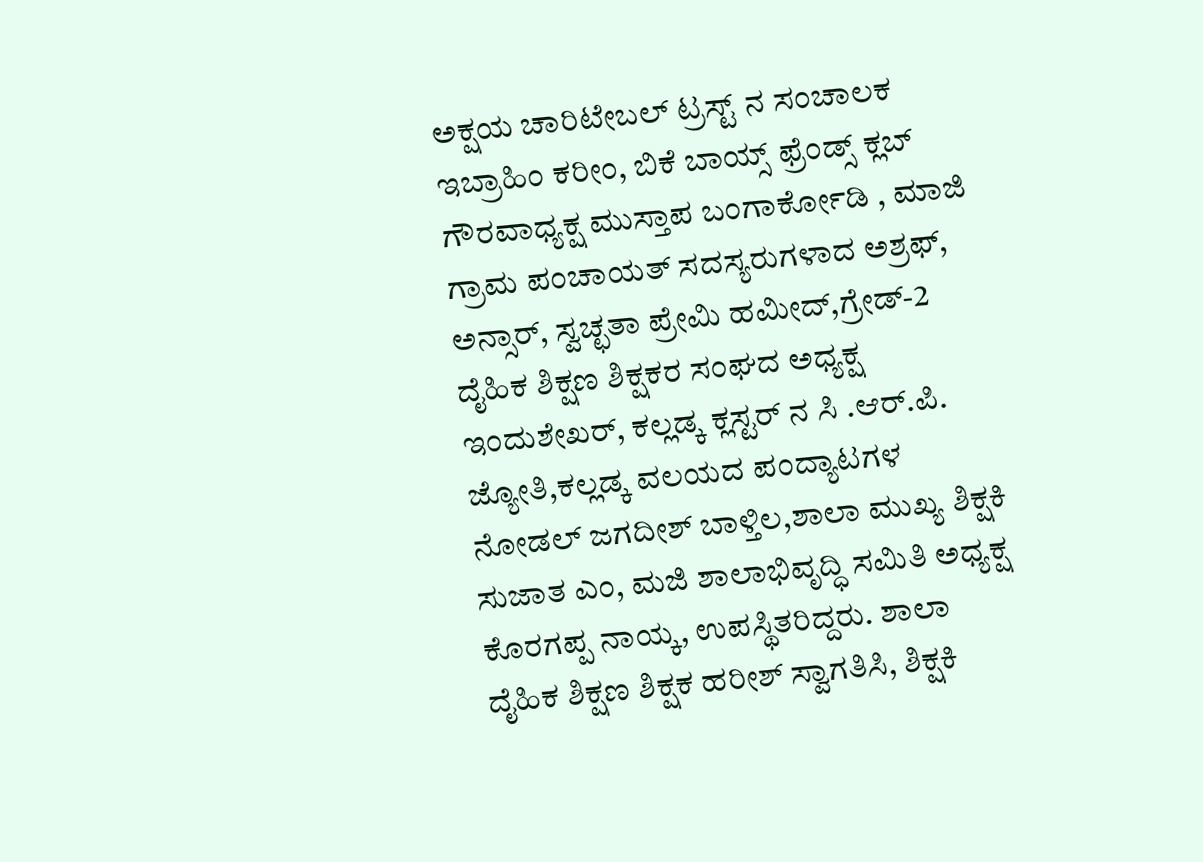ಅಕ್ಷಯ ಚಾರಿಟೇಬಲ್ ಟ್ರಸ್ಟ್ ನ ಸಂಚಾಲಕ ಇಬ್ರಾಹಿಂ ಕರೀಂ, ಬಿಕೆ ಬಾಯ್ಸ್ ಫ್ರೆಂಡ್ಸ್ ಕ್ಲಬ್ ಗೌರವಾಧ್ಯಕ್ಷ ಮುಸ್ತಾಪ ಬಂಗಾರ್ಕೋಡಿ , ಮಾಜಿ ಗ್ರಾಮ ಪಂಚಾಯತ್ ಸದಸ್ಯರುಗಳಾದ ಅಶ್ರಫ್, ಅನ್ಸಾರ್, ಸ್ವಚ್ಛತಾ ಪ್ರೇಮಿ ಹಮೀದ್,ಗ್ರೇಡ್-2 ದೈಹಿಕ ಶಿಕ್ಷಣ ಶಿಕ್ಷಕರ ಸಂಘದ ಅಧ್ಯಕ್ಷ ಇಂದುಶೇಖರ್, ಕಲ್ಲಡ್ಕ ಕ್ಲಸ್ಟರ್ ನ ಸಿ .ಆರ್.ಪಿ. ಜ್ಯೋತಿ,ಕಲ್ಲಡ್ಕ ವಲಯದ ಪಂದ್ಯಾಟಗಳ ನೋಡಲ್ ಜಗದೀಶ್ ಬಾಳ್ತಿಲ,ಶಾಲಾ ಮುಖ್ಯ ಶಿಕ್ಷಕಿ ಸುಜಾತ ಎಂ, ಮಜಿ ಶಾಲಾಭಿವೃದ್ಧಿ ಸಮಿತಿ ಅಧ್ಯಕ್ಷ ಕೊರಗಪ್ಪ ನಾಯ್ಕ, ಉಪಸ್ಥಿತರಿದ್ದರು. ಶಾಲಾ ದೈಹಿಕ ಶಿಕ್ಷಣ ಶಿಕ್ಷಕ ಹರೀಶ್ ಸ್ವಾಗತಿಸಿ, ಶಿಕ್ಷಕಿ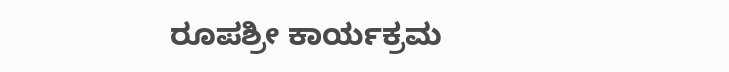ರೂಪಶ್ರೀ ಕಾರ್ಯಕ್ರಮ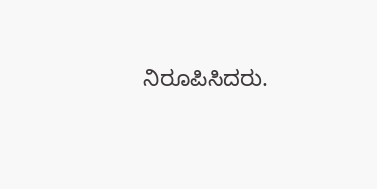ನಿರೂಪಿಸಿದರು.